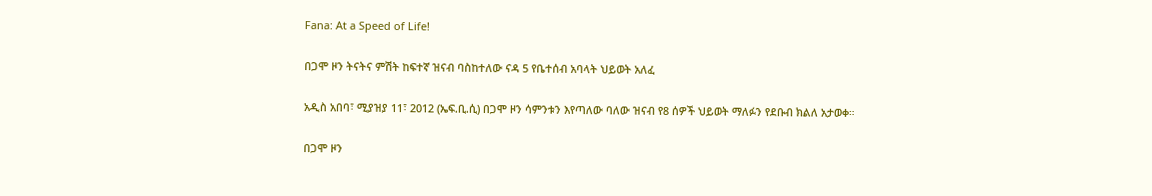Fana: At a Speed of Life!

በጋሞ ዞን ትናትና ምሽት ከፍተኛ ዝናብ ባስከተለው ናዳ 5 የቤተሰብ አባላት ህይወት አለፈ

አዲስ አበባ፣ ሚያዝያ 11፣ 2012 (ኤፍ.ቢ.ሲ) በጋሞ ዞን ሳምንቱን እየጣለው ባለው ዝናብ የ8 ሰዎች ህይወት ማለፉን የደቡብ ክልለ አታወቀ።

በጋሞ ዞን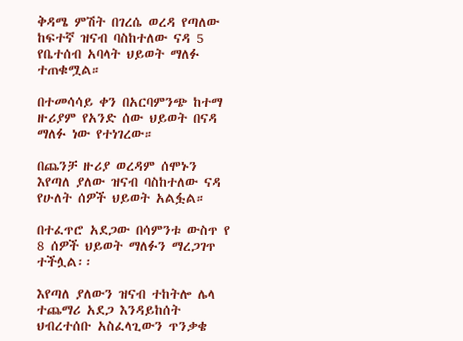ቅዳሜ ምሽት በገረሴ ወረዳ የጣለው ከፍተኛ ዝናብ ባስከተለው ናዳ 5 የቤተሰብ አባላት ህይወት ማለፉ ተጠቁሟል።

በተመሳሳይ ቀን በአርባምንጭ ከተማ ዙሪያም የአንድ ሰው ህይወት በናዳ ማለፉ ነው የተነገረው።

በጨንቻ ዙሪያ ወረዳም ሰሞኑን እየጣለ ያለው ዝናብ ባስከተለው ናዳ የሁለት ሰዎች ህይወት አልፏል።

በተፈጥሮ አደጋው በሳምንቱ ውስጥ የ 8 ሰዎች ህይወት ማለፉን ማረጋገጥ ተችሏል፡፡

እየጣለ ያለውን ዝናብ ተከትሎ ሌላ ተጨማሪ አደጋ እንዳይከሰት ህብረተሰቡ አስፈላጊውን ጥንቃቄ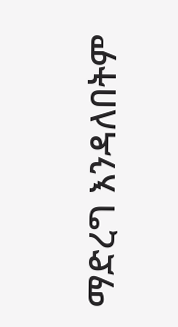ማድረግ እንዳለበትም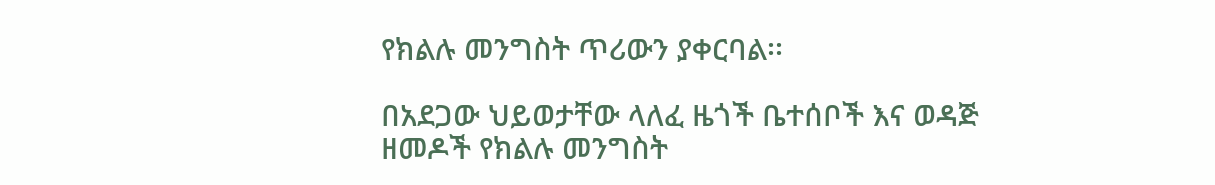የክልሉ መንግስት ጥሪውን ያቀርባል፡፡

በአደጋው ህይወታቸው ላለፈ ዜጎች ቤተሰቦች እና ወዳጅ ዘመዶች የክልሉ መንግስት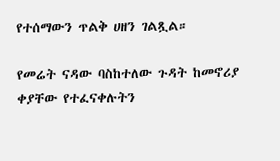የተሰማውን ጥልቅ ሀዘን ገልጿል።

የመሬት ናዳው ባስከተለው ጉዳት ከመኖሪያ ቀያቸው የተፈናቀሉትን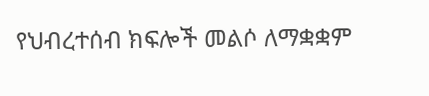የህብረተሰብ ክፍሎች መልሶ ለማቋቋም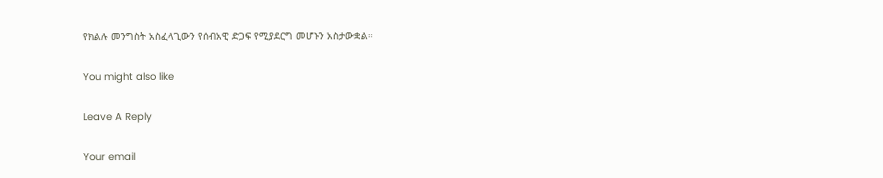የክልሉ መንግስት አስፈላጊውን የሰብአዊ ድጋፍ የሚያደርግ መሆኑን አስታውቋል።

You might also like

Leave A Reply

Your email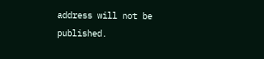address will not be published.